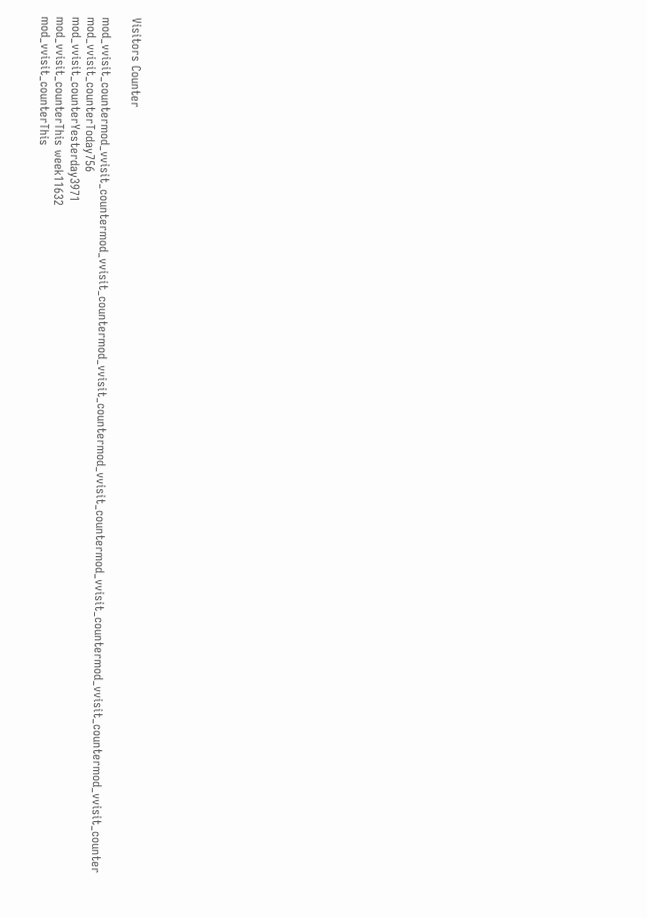Visitors Counter

mod_vvisit_countermod_vvisit_countermod_vvisit_countermod_vvisit_countermod_vvisit_countermod_vvisit_countermod_vvisit_countermod_vvisit_counter
mod_vvisit_counterToday756
mod_vvisit_counterYesterday3971
mod_vvisit_counterThis week11632
mod_vvisit_counterThis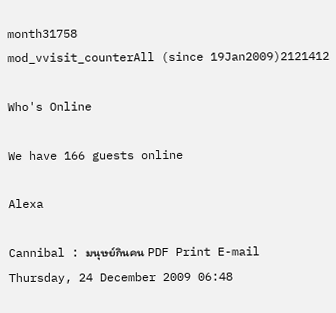month31758
mod_vvisit_counterAll (since 19Jan2009)2121412

Who's Online

We have 166 guests online

Alexa

Cannibal : มนุษย์กินคน PDF Print E-mail
Thursday, 24 December 2009 06:48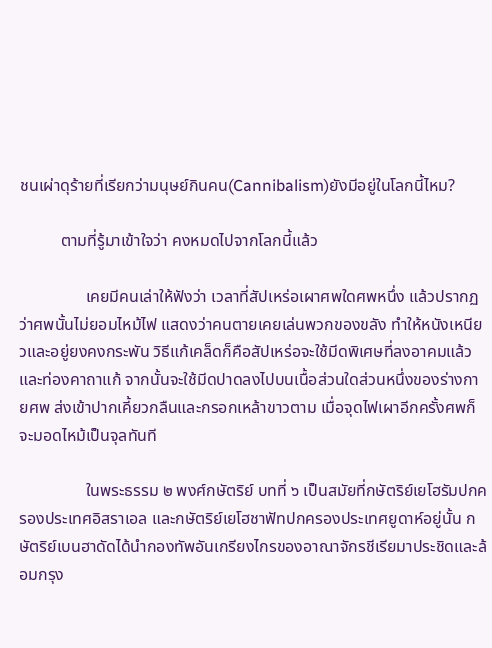ชนเผ่าดุร้ายที่เรียกว่ามนุษย์กินคน(Cannibalism)ยังมีอยู่ในโลกนี้ไหม?

          ตามที่รู้มาเข้าใจว่า คงหมดไปจากโลกนี้แล้ว

                เคยมีคนเล่าให้ฟังว่า เวลาที่สัปเหร่อเผาศพใดศพหนึ่ง แล้วปรากฏว่าศพนั้นไม่ยอมไหม้ไฟ แสดงว่าคนตายเคยเล่นพวกของขลัง ทำให้หนังเหนียวและอยู่ยงคงกระพัน วิธีแก้เคล็ดก็คือสัปเหร่อจะใช้มีดพิเศษที่ลงอาคมแล้วและท่องคาถาแก้ จากนั้นจะใช้มีดปาดลงไปบนเนื้อส่วนใดส่วนหนึ่งของร่างกายศพ ส่งเข้าปากเคี้ยวกลืนและกรอกเหล้าขาวตาม เมื่อจุดไฟเผาอีกครั้งศพก็จะมอดไหม้เป็นจุลทันที

                ในพระธรรม ๒ พงศ์กษัตริย์ บทที่ ๖ เป็นสมัยที่กษัตริย์เยโฮรัมปกครองประเทศอิสราเอล และกษัตริย์เยโฮชาฟัทปกครองประเทศยูดาห์อยู่นั้น กษัตริย์เบนฮาดัดได้นำกองทัพอันเกรียงไกรของอาณาจักรชีเรียมาประชิดและล้อมกรุง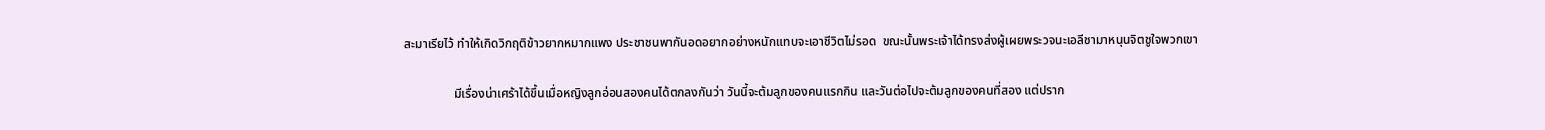สะมาเรียไว้ ทำให้เกิดวิกฤติข้าวยากหมากแพง ประชาชนพากันอดอยากอย่างหนักแทบจะเอาชีวิตไม่รอด  ขณะนั้นพระเจ้าได้ทรงส่งผู้เผยพระวจนะเอลีชามาหนุนจิตชูใจพวกเขา

                มีเรื่องน่าเศร้าได้ขึ้นเมื่อหญิงลูกอ่อนสองคนได้ตกลงกันว่า วันนี้จะต้มลูกของคนแรกกิน และวันต่อไปจะต้มลูกของคนที่สอง แต่ปราก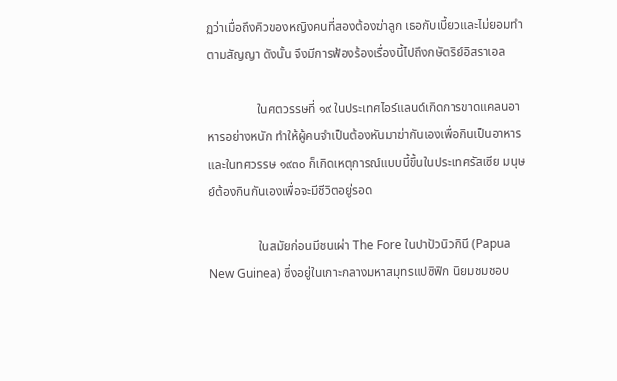ฏว่าเมื่อถึงคิวของหญิงคนที่สองต้องฆ่าลูก เธอกับเบี้ยวและไม่ยอมทำตามสัญญา ดังนั้น จึงมีการฟ้องร้องเรื่องนี้ไปถึงกษัตริย์อิสราเอล

                ในศตวรรษที่ ๑๙ ในประเทศไอร์แลนด์เกิดการขาดแคลนอาหารอย่างหนัก ทำให้ผู้คนจำเป็นต้องหันมาฆ่ากันเองเพื่อกินเป็นอาหาร และในทศวรรษ ๑๙๓๐ ก็เกิดเหตุการณ์แบบนี้ขึ้นในประเทศรัสเซีย มนุษย์ต้องกินกันเองเพื่อจะมีชีวิตอยู่รอด

                ในสมัยก่อนมีชนเผ่า The Fore ในปาปัวนิวกินี (Papua New Guinea) ซึ่งอยู่ในเกาะกลางมหาสมุทรแปซิฟิก นิยมชมชอบ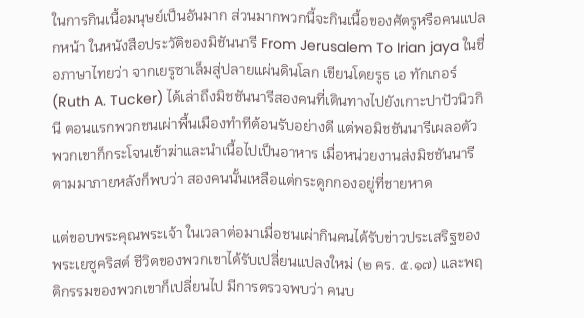ในการกินเนื้อมนุษย์เป็นอันมาก ส่วนมากพวกนี้จะกินเนื้อของศัตรูหรือคนแปลกหน้า ในหนังสือประวัติของมิชันนารี From Jerusalem To Irian jaya ในชื่อภาษาไทยว่า จากเยรูซาเล็มสู่ปลายแผ่นดินโลก เขียนโดยรูธ เอ ทักเกอร์ (Ruth A. Tucker) ได้เล่าถึงมิชชันนารีสองคนที่เดินทางไปยังเกาะปาปัวนิวกินี ตอนแรกพวกชนเผ่าพื้นเมืองทำทีต้อนรับอย่างดี แต่พอมิชชันนารีเผลอตัว พวกเขาก็กระโจนเข้าฆ่าและนำเนื้อไปเป็นอาหาร เมื่อหน่วยงานส่งมิชชันนารีตามมาภายหลังก็พบว่า สองคนนั้นเหลือแต่กระดูกกองอยู่ที่ชายหาด

แต่ขอบพระคุณพระเจ้า ในเวลาต่อมาเมื่อชนเผ่ากินคนได้รับข่าวประเสริฐของพระเยซูคริสต์ ชีวิตของพวกเขาได้รับเปลี่ยนแปลงใหม่ (๒ คร. ๕.๑๗) และพฤติกรรมของพวกเขาก็เปลี่ยนไป มีการตรวจพบว่า คนบ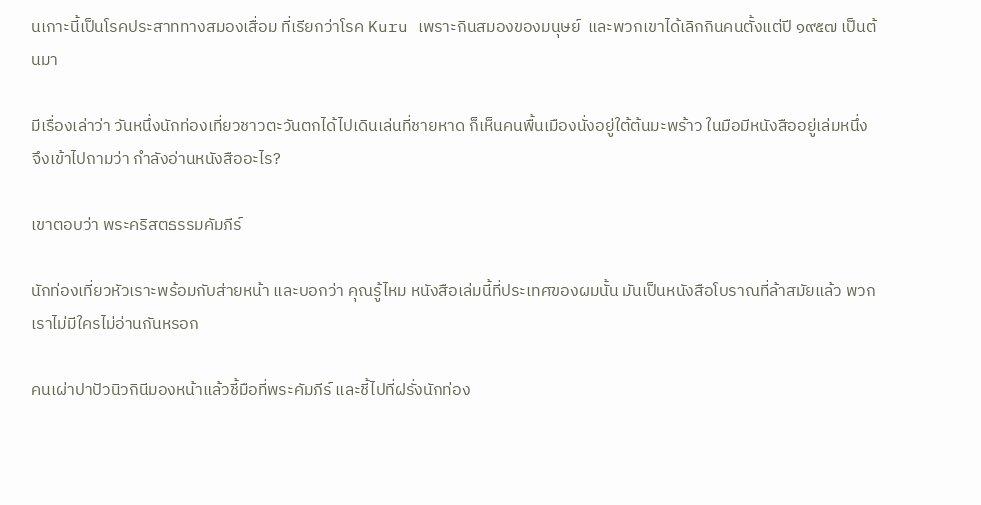นเกาะนี้เป็นโรคประสาททางสมองเสื่อม ที่เรียกว่าโรค Kuru เพราะกินสมองของมนุษย์  และพวกเขาได้เลิกกินคนตั้งแต่ปี ๑๙๕๗ เป็นต้นมา

มีเรื่องเล่าว่า วันหนึ่งนักท่องเที่ยวชาวตะวันตกได้ไปเดินเล่นที่ชายหาด ก็เห็นคนพื้นเมืองนั่งอยู่ใต้ต้นมะพร้าว ในมือมีหนังสืออยู่เล่มหนึ่ง จึงเข้าไปถามว่า กำลังอ่านหนังสืออะไร?

เขาตอบว่า พระคริสตธรรมคัมภีร์

นักท่องเที่ยวหัวเราะพร้อมกับส่ายหน้า และบอกว่า คุณรู้ไหม หนังสือเล่มนี้ที่ประเทศของผมนั้น มันเป็นหนังสือโบราณที่ล้าสมัยแล้ว พวกเราไม่มีใครไม่อ่านกันหรอก

คนเผ่าปาปัวนิวกินีมองหน้าแล้วชี้มือที่พระคัมภีร์ และชี้ไปที่ฝรั่งนักท่อง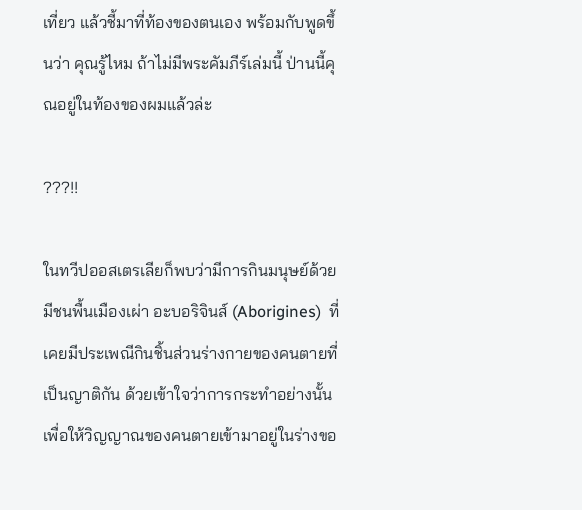เที่ยว แล้วชี้มาที่ท้องของตนเอง พร้อมกับพูดขึ้นว่า คุณรู้ไหม ถ้าไม่มีพระคัมภีร์เล่มนี้ ป่านนี้คุณอยู่ในท้องของผมแล้วล่ะ

???!!

ในทวีปออสเตรเลียก็พบว่ามีการกินมนุษย์ด้วย มีชนพื้นเมืองเผ่า อะบอริจินส์ (Aborigines)  ที่เคยมีประเพณีกินชิ้นส่วนร่างกายของคนตายที่เป็นญาติกัน ด้วยเข้าใจว่าการกระทำอย่างนั้นเพื่อให้วิญญาณของคนตายเข้ามาอยู่ในร่างขอ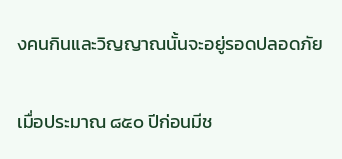งคนกินและวิญญาณนั้นจะอยู่รอดปลอดภัย

เมื่อประมาณ ๘๕๐ ปีก่อนมีช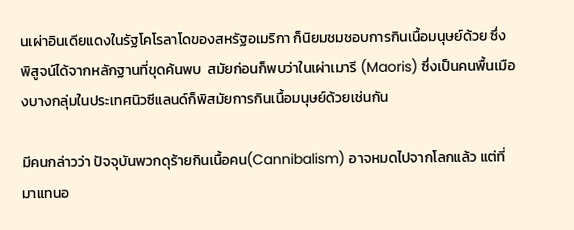นเผ่าอินเดียแดงในรัฐโคโรลาโดของสหรัฐอเมริกา ก็นิยมชมชอบการกินเนื้อมนุษย์ด้วย ซึ่งพิสูจน์ได้จากหลักฐานที่ขุดค้นพบ  สมัยก่อนก็พบว่าในเผ่าเมารี (Maoris) ซึ่งเป็นคนพื้นเมืองบางกลุ่มในประเทศนิวซีแลนด์ก็พิสมัยการกินเนื้อมนุษย์ด้วยเช่นกัน

มีคนกล่าวว่า ปัจจุบันพวกดุร้ายกินเนื้อคน(Cannibalism) อาจหมดไปจากโลกแล้ว แต่ที่มาแทนอ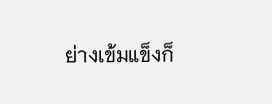ย่างเข้มแข็งก็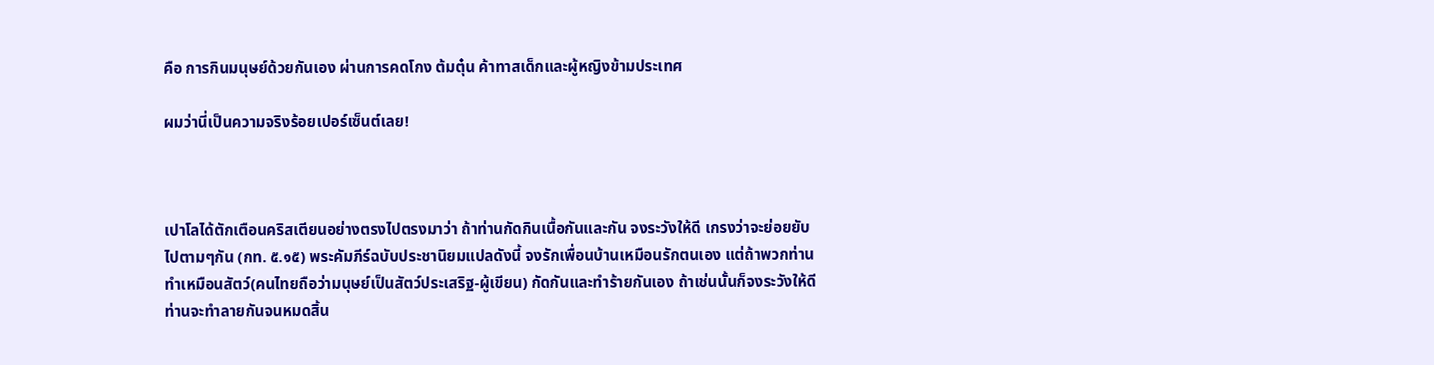คือ การกินมนุษย์ด้วยกันเอง ผ่านการคดโกง ต้มตุ๋น ค้าทาสเด็กและผู้หญิงข้ามประเทศ

ผมว่านี่เป็นความจริงร้อยเปอร์เซ็นต์เลย!



เปาโลได้ตักเตือนคริสเตียนอย่างตรงไปตรงมาว่า ถ้าท่านกัดกินเนื้อกันและกัน จงระวังให้ดี เกรงว่าจะย่อยยับไปตามๆกัน (กท. ๕.๑๕) พระคัมภีร์ฉบับประชานิยมแปลดังนี้ จงรักเพื่อนบ้านเหมือนรักตนเอง แต่ถ้าพวกท่านทำเหมือนสัตว์(คนไทยถือว่ามนุษย์เป็นสัตว์ประเสริฐ-ผู้เขียน) กัดกันและทำร้ายกันเอง ถ้าเช่นนั้นก็จงระวังให้ดี ท่านจะทำลายกันจนหมดสิ้น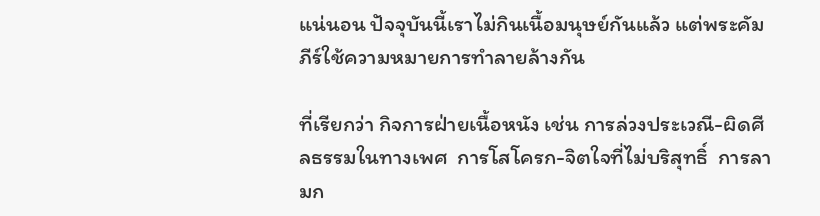แน่นอน ปัจจุบันนี้เราไม่กินเนื้อมนุษย์กันแล้ว แต่พระคัมภีร์ใช้ความหมายการทำลายล้างกัน

ที่เรียกว่า กิจการฝ่ายเนื้อหนัง เช่น การล่วงประเวณี-ผิดศีลธรรมในทางเพศ  การโสโครก-จิตใจที่ไม่บริสุทธิ์  การลามก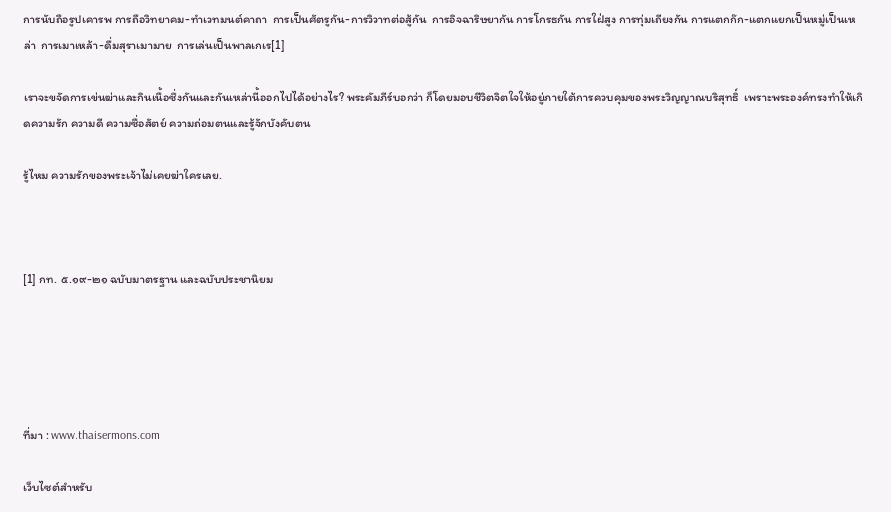การนับถือรูปเคารพ การถือวิทยาคม-ทำเวทมนต์คาถา  การเป็นศัตรูกัน-การวิวาทต่อสู้กัน  การอิจฉาริษยากัน การโกรธกัน การใฝ่สูง การทุ่มเถียงกัน การแตกก๊ก-แตกแยกเป็นหมู่เป็นเหล่า  การเมาเหล้า-ดื่มสุราเมามาย  การเล่นเป็นพาลเกเร[1]

เราจะขจัดการเข่นฆ่าและกินเนื้อซึ่งกันและกันเหล่านี้ออกไปได้อย่างไร? พระคัมภีร์บอกว่า ก็โดยมอบชีวิตจิตใจให้อยู่ภายใต้การควบคุมของพระวิญญาณบริสุทธิ์  เพราะพระองค์ทรงทำให้เกิดความรัก ความดี ความซื่อสัตย์ ความถ่อมตนและรู้จักบังคับตน

รู้ไหม ความรักของพระเจ้าไม่เคยฆ่าใครเลย.



[1] กท. ๕.๑๙-๒๑ ฉบับมาตรฐาน และฉบับประชานิยม





ที่มา : www.thaisermons.com

เว็บไซต์สำหรับ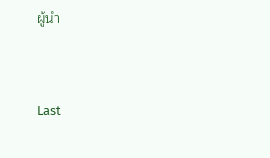ผู้นำ



Last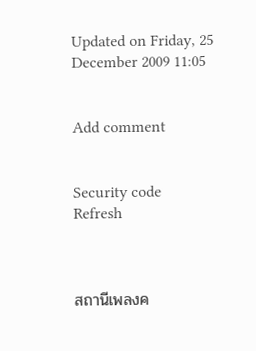Updated on Friday, 25 December 2009 11:05


Add comment


Security code
Refresh



สถานีเพลงค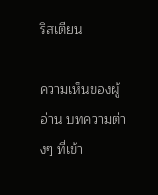ริสเตียน

ความเห็นของผู้อ่าน บทความต่างๆ ที่เข้า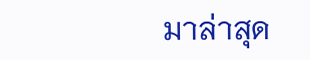มาล่าสุด